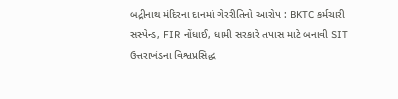બદ્રીનાથ મંદિરના દાનમાં ગેરરીતિનો આરોપ : BKTC કર્મચારી સસ્પેન્ડ, FIR નોંધાઈ, ધામી સરકારે તપાસ માટે બનાવી SIT
ઉત્તરાખંડના વિશ્વપ્રસિદ્ધ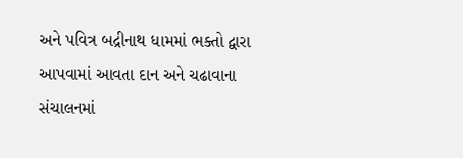અને પવિત્ર બદ્રીનાથ ધામમાં ભક્તો દ્વારા આપવામાં આવતા દાન અને ચઢાવાના સંચાલનમાં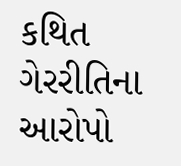કથિત ગેરરીતિના આરોપો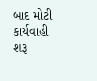બાદ મોટી કાર્યવાહી શરૂ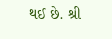થઈ છે. શ્રી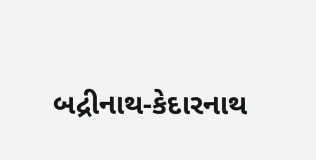બદ્રીનાથ-કેદારનાથ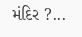મંદિર ?...